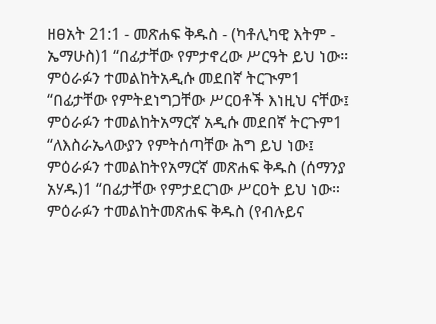ዘፀአት 21:1 - መጽሐፍ ቅዱስ - (ካቶሊካዊ እትም - ኤማሁስ)1 “በፊታቸው የምታኖረው ሥርዓት ይህ ነው። ምዕራፉን ተመልከትአዲሱ መደበኛ ትርጒም1 “በፊታቸው የምትደነግጋቸው ሥርዐቶች እነዚህ ናቸው፤ ምዕራፉን ተመልከትአማርኛ አዲሱ መደበኛ ትርጉም1 “ለእስራኤላውያን የምትሰጣቸው ሕግ ይህ ነው፤ ምዕራፉን ተመልከትየአማርኛ መጽሐፍ ቅዱስ (ሰማንያ አሃዱ)1 “በፊታቸው የምታደርገው ሥርዐት ይህ ነው። ምዕራፉን ተመልከትመጽሐፍ ቅዱስ (የብሉይና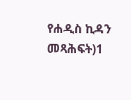የሐዲስ ኪዳን መጻሕፍት)1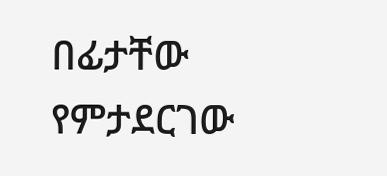በፊታቸው የምታደርገው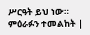ሥርዓት ይህ ነው። ምዕራፉን ተመልከት |